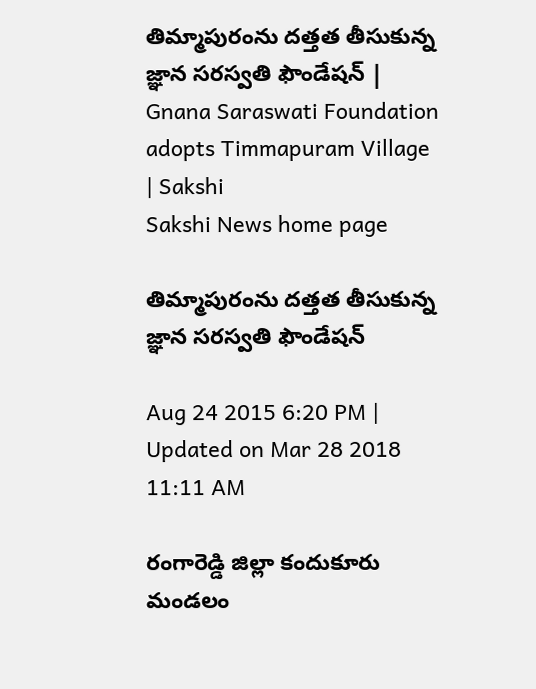తిమ్మాపురంను దత్తత తీసుకున్న జ్ఞాన సరస్వతి ఫౌండేషన్ | Gnana Saraswati Foundation adopts Timmapuram Village | Sakshi
Sakshi News home page

తిమ్మాపురంను దత్తత తీసుకున్న జ్ఞాన సరస్వతి ఫౌండేషన్

Aug 24 2015 6:20 PM | Updated on Mar 28 2018 11:11 AM

రంగారెడ్డి జిల్లా కందుకూరు మండలం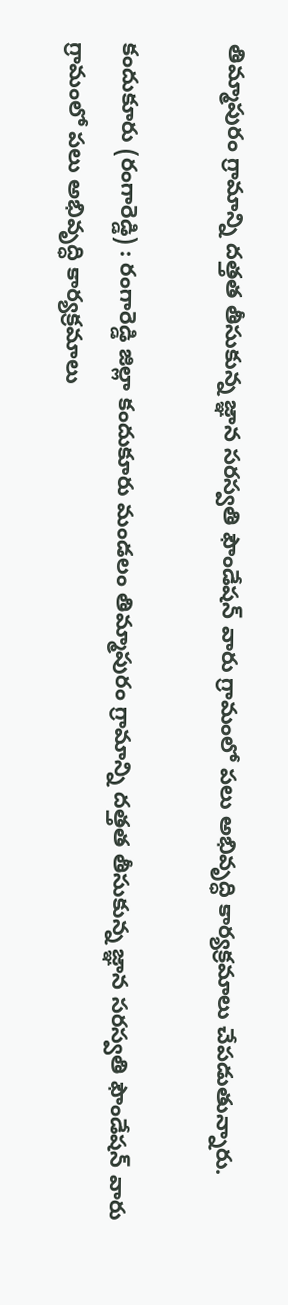తిమ్మాపురం గ్రామాన్ని దత్తత తీసుకున్న జ్ఞాన సరస్వతి ఫౌండేషన్ వారు గ్రామంలో పలు అభివృద్ధి కార్యక్రమాలు చేపడుతున్నారు.

కందుకూరు (రంగారెడ్డి) : రంగారెడ్డి జిల్లా కందుకూరు మండలం తిమ్మాపురం గ్రామాన్ని దత్తత తీసుకున్న జ్ఞాన సరస్వతి ఫౌండేషన్ వారు గ్రామంలో పలు అభివృద్ధి కార్యక్రమాలు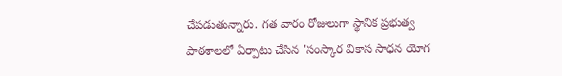చేపడుతున్నారు. గత వారం రోజులుగా స్థానిక ప్రభుత్వ పాఠశాలలో ఏర్పాటు చేసిన 'సంస్కార వికాస సాధన యోగ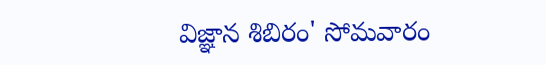విజ్ఞాన శిబిరం' సోమవారం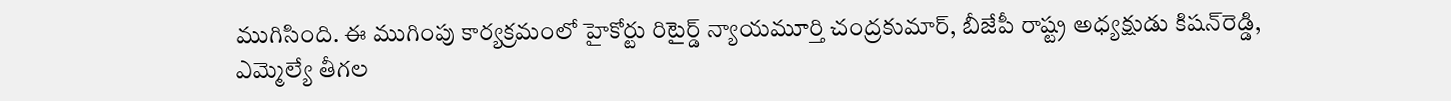ముగిసింది. ఈ ముగింపు కార్యక్రమంలో హైకోర్టు రిటైర్డ్ న్యాయమూర్తి చంద్రకుమార్, బీజేపీ రాష్ట్ర అధ్యక్షుడు కిషన్‌రెడ్డి, ఎమ్మెల్యే తీగల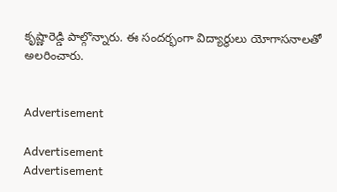కృష్ణారెడ్డి పాల్గొన్నారు. ఈ సందర్భంగా విద్యార్థులు యోగాసనాలతో అలరించారు.


Advertisement

Advertisement
Advertisement